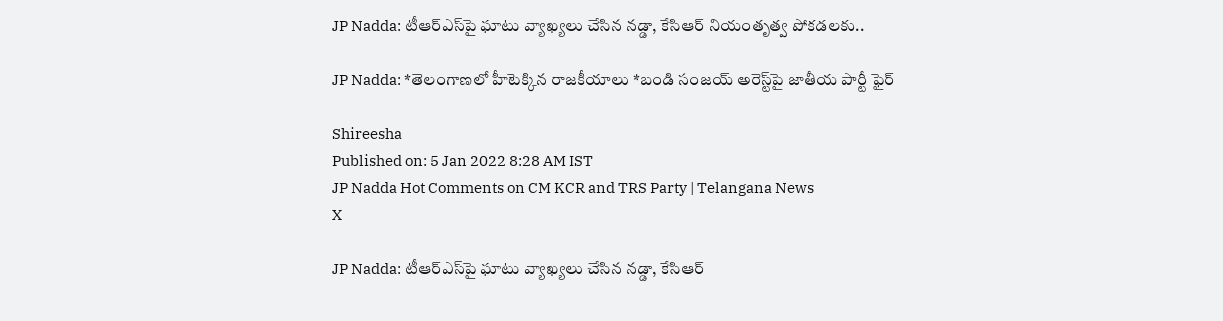JP Nadda: టీఆర్‌ఎస్‌పై ఘాటు వ్యాఖ్యలు చేసిన నడ్డా, కేసిఆర్ నియంతృత్వ పోకడలకు..

JP Nadda: *తెలంగాణలో హీటెక్కిన రాజకీయాలు *బండి సంజయ్‌ అరెస్ట్‌పై జాతీయ పార్టీ ఫైర్‌

Shireesha
Published on: 5 Jan 2022 8:28 AM IST
JP Nadda Hot Comments on CM KCR and TRS Party | Telangana News
X

JP Nadda: టీఆర్‌ఎస్‌పై ఘాటు వ్యాఖ్యలు చేసిన నడ్డా, కేసిఆర్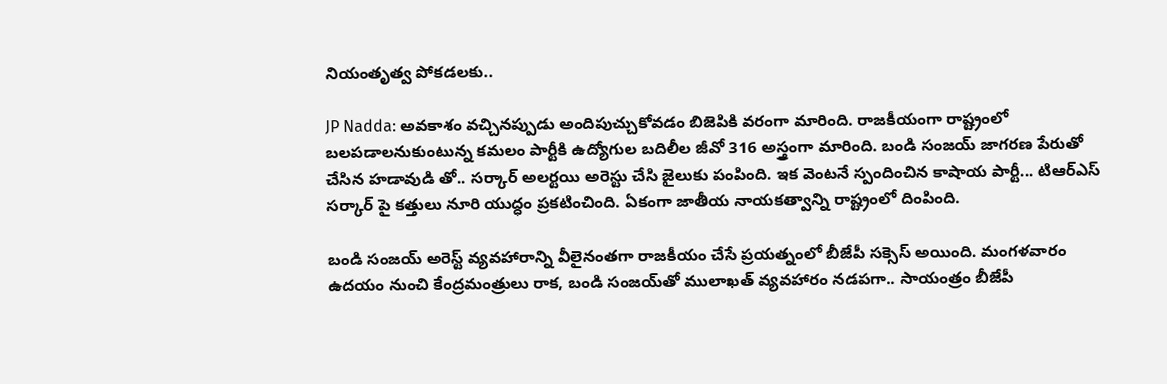నియంతృత్వ పోకడలకు..

JP Nadda: అవకాశం వచ్చినప్పుడు అందిపుచ్చుకోవడం బిజెపికి వరంగా మారింది. రాజకీయంగా రాష్ట్రంలో బలపడాలనుకుంటున్న కమలం పార్టీకి ఉద్యోగుల బదిలీల జీవో 316 అస్త్రంగా మారింది. బండి సంజయ్ జాగరణ పేరుతో చేసిన హడావుడి తో.. సర్కార్ అలర్టయి అరెస్టు చేసి జైలుకు పంపింది. ఇక వెంటనే స్పందించిన కాషాయ పార్టీ... టిఆర్ఎస్ సర్కార్ పై కత్తులు నూరి యుద్ధం ప్రకటించింది. ఏకంగా జాతీయ నాయకత్వాన్ని రాష్ట్రంలో దింపింది.

బండి సంజయ్ అరెస్ట్ వ్యవహారాన్ని వీలైనంతగా రాజకీయం చేసే ప్రయత్నంలో బీజేపీ సక్సెస్ అయింది. మంగళవారం ఉదయం నుంచి కేంద్రమంత్రులు రాక, బండి సంజయ్‌తో ములాఖత్ వ్యవహారం నడపగా.. సాయంత్రం బీజేపీ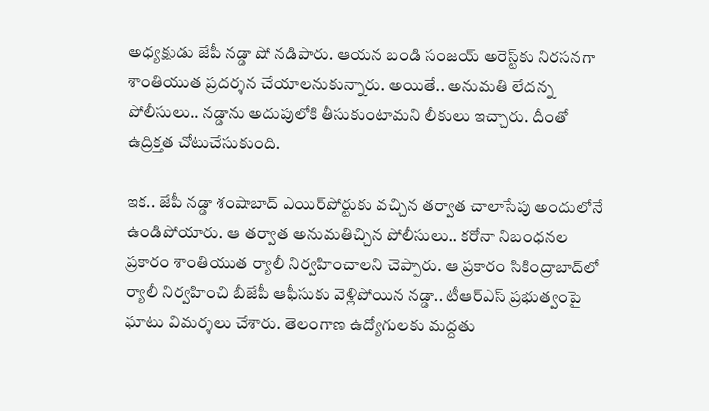అధ్యక్షుడు జేపీ నడ్డా షో నడిపారు. ఆయన బండి సంజయ్ అరెస్ట్‌కు నిరసనగా శాంతియుత ప్రదర్శన చేయాలనుకున్నారు. అయితే.. అనుమతి లేదన్న పోలీసులు.. నడ్డాను అదుపులోకి తీసుకుంటామని లీకులు ఇచ్చారు. దీంతో ఉద్రిక్తత చోటుచేసుకుంది.

ఇక.. జేపీ నడ్డా శంషాబాద్ ఎయిర్‌పోర్టుకు వచ్చిన తర్వాత చాలాసేపు అందులోనే ఉండిపోయారు. ఆ తర్వాత అనుమతిచ్చిన పోలీసులు.. కరోనా నిబంధనల ప్రకారం శాంతియుత ర్యాలీ నిర్వహించాలని చెప్పారు. ఆ ప్రకారం సికింద్రాబాద్‌లో ర్యాలీ నిర్వహించి బీజేపీ ఆఫీసుకు వెళ్లిపోయిన నడ్డా.. టీఆర్ఎస్ ప్రభుత్వంపై ఘాటు విమర్శలు చేశారు. తెలంగాణ ఉద్యోగులకు మద్దతు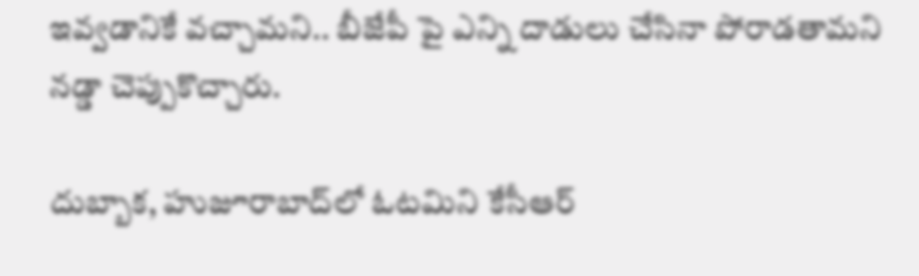ఇవ్వడానికే వచ్చామని.. బీజేపీ పై ఎన్ని దాడులు చేసినా పోరాడతామని నడ్డా చెప్పుకొచ్చారు.

దుబ్బాక, హుజూరాబాద్‌లో ఓటమిని కేసీఆర్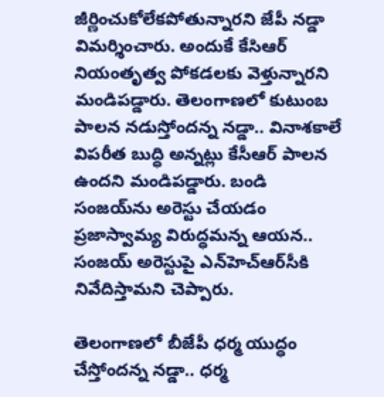జీర్ణించుకోలేకపోతున్నారని జేపీ నడ్డా విమర్శించారు. అందుకే కేసిఆర్ నియంతృత్వ పోకడలకు వెళ్తున్నారని మండిపడ్డారు. తెలంగాణలో కుటుంబ పాలన నడుస్తోందన్న నడ్డా.. వినాశకాలే విపరీత బుద్ధి అన్నట్లు కేసీఆర్‌ పాలన ఉందని మండిపడ్డారు. బండి సంజయ్‌ను అరెస్టు చేయడం ప్రజాస్వామ్య విరుద్ధమన్న ఆ‍యన.. సంజయ్‌ అరెస్టుపై ఎన్‌హెచ్‌ఆర్‌సీకి నివేదిస్తామని చెప్పారు.

తెలంగాణలో బీజేపీ ధర్మ యుద్ధం చేస్తోందన్న నడ్డా.. ధర్మ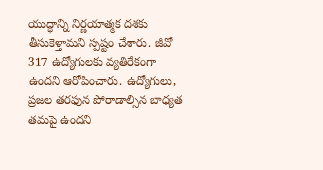యుద్ధాన్ని నిర్ణయాత్మక దశకు తీసుకెళ్తామని స్పష్టం చేశారు. జీవో 317 ఉద్యోగులకు వ్యతిరేకంగా ఉందని ఆరోపించారు. ఉద్యోగులు, ప్రజల తరఫున పోరాడాల్సిన బాధ్యత తమపై ఉందని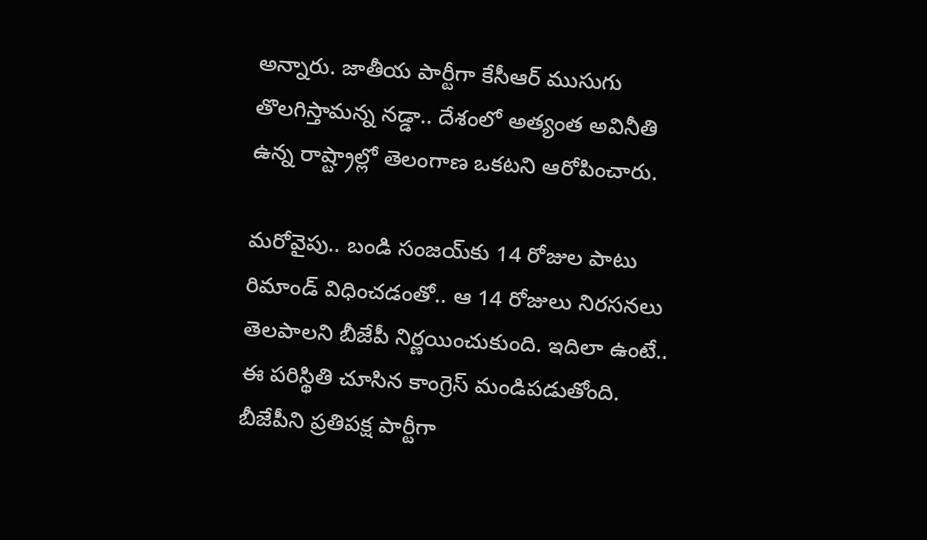అన్నారు. జాతీయ పార్టీగా కేసీఆర్‌ ముసుగు తొలగిస్తామన్న నడ్డా.. దేశంలో అత్యంత అవినీతి ఉన్న రాష్ట్రాల్లో తెలంగాణ ఒకటని ఆరోపించారు.

మరోవైపు.. బండి సంజయ్‌కు 14 రోజుల పాటు రిమాండ్‌ విధించడంతో.. ఆ 14 రోజులు నిరసనలు తెలపాలని బీజేపీ నిర్ణయించుకుంది. ఇదిలా ఉంటే.. ఈ పరిస్థితి చూసిన కాంగ్రెస్ మండిపడుతోంది. బీజేపీని ప్రతిపక్ష పార్టీగా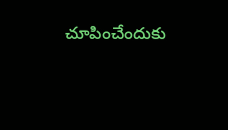చూపించేందుకు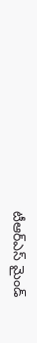టీఆర్ఎస్ మైండ్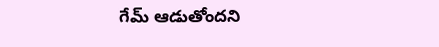గేమ్ ఆడుతోందని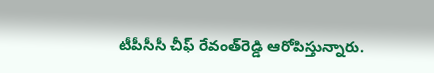టీపీసీసీ చీఫ్‌ రేవంత్‌రెడ్డి ఆరోపిస్తున్నారు.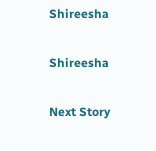Shireesha

Shireesha

Next Story